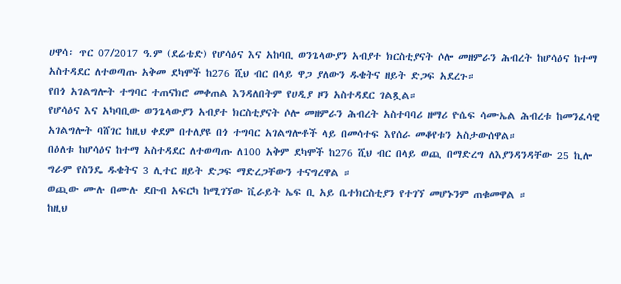ሀዋሳ፡ ጥር 07/2017 ዓ.ም (ደሬቴድ) የሆሳዕና እና አከባቢ ወንጌላውያን አብያተ ክርስቲያናት ሶሎ መዘምራን ሕብረት ከሆሳዕና ከተማ አስተዳደር ለተወጣጡ አቅመ ደካሞች ከ276 ሺህ ብር በላይ ዋጋ ያለውን ዱቄትና ዘይት ድጋፍ አደረጉ።
የበጎ አገልግሎት ተግባር ተጠናክሮ መቀጠል እንዳለበትም የሀዲያ ዞን አስተዳደር ገልጿል።
የሆሳዕና እና አካባቢው ወንጌላውያን አብያተ ክርስቲያናት ሶሎ መዘምራን ሕብረት አስተባባሪ ዘማሪ ዮሴፍ ሳሙኤል ሕብረቱ ከመንፈሳዊ አገልግሎት ባሸገር ከዚህ ቀደም በተለያዩ በጎ ተግባር አገልግሎቶች ላይ በመሳተፍ እየሰራ መቆየቱን አስታውሰዋል።
በዕለቱ ከሆሳዕና ከተማ አስተዳደር ለተወጣጡ ለ100 አቅም ደካሞች ከ276 ሺህ ብር በላይ ወጪ በማድረግ ለእያንዳንዳቸው 25 ኪሎ ግራም የስንዴ ዱቄትና 3 ሊተር ዘይት ድጋፍ ማድረጋቸውን ተናግረዋል ።
ወጪው ሙሉ በሙሉ ደቡብ አፍርካ ከሚገኘው ቪራይት ኤፍ ቢ አይ ቤተክርስቲያን የተገኘ መሆኑንም ጠቁመዋል ።
ከዚህ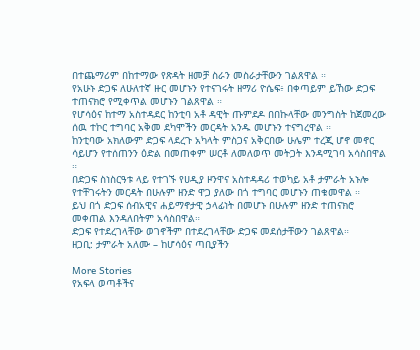በተጨማሪም በከተማው የጽዳት ዘመቻ ስራን መስራታቸውን ገልጸዋል ።
የአሁኑ ድጋፍ ለሁለተኛ ዙር መሆኑን የተናገሩት ዘማሪ ዮሴፍ፥ በቀጣይም ይኸው ድጋፍ ተጠናክሮ የሚቀጥል መሆኑን ገልጸዋል ።
የሆሳዕና ከተማ አስተዳደር ከንቲባ አቶ ዳዊት ጡምደዶ በበኩላቸው መንግስት ከጀመረው ሰዉ ተኮር ተግባር አቅመ ደካሞችን መርዳት አንዱ መሆኑን ተናግረዋል ።
ከንቲባው አክለውም ድጋፍ ላደረጉ አካላት ምስጋና አቅርበው ሁሌም ተረጂ ሆኖ መኖር ሳይሆን የተሰጠንን ዕድል በመጠቀም ሠርቶ ለመለወጥ መትጋት እንዳሚገባ አሳስበዋል ።
በድጋፍ ስነስርዓቱ ላይ የተገኙ የሀዲያ ዞንዋና አስተዳዳሪ ተወካይ አቶ ታምራት አኑሎ የተቸገሩትን መርዳት በሁሉም ዘንድ ዋጋ ያለው በጎ ተግባር መሆኑን ጠቁመዋል ።
ይህ በጎ ድጋፍ ሰብአዊና ሐይማኖታዊ ኃላፊነት በመሆኑ በሁሉም ዘንድ ተጠናክሮ መቀጠል እንዳለበትም አሳስበዋል።
ድጋፍ የተደረገላቸው ወገኖችም በተደረገላቸው ድጋፍ መደሰታቸውን ገልጸዋል።
ዘጋቢ: ታምራት አለሙ – ከሆሳዕና ጣቢያችን

More Stories
የአፍላ ወጣቶችና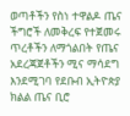ወጣቶችን የስነ ተዋልዶ ጤና ችግሮች ለመቅረፍ የተጀመሩ ጥረቶችን ለማጎልበት የጤና አደረጃጀቶችን ሚና ማሳደግ እንደሚገባ የደቡብ ኢትዮጵያ ክልል ጤና ቢሮ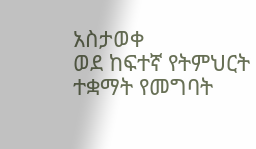አስታወቀ
ወደ ከፍተኛ የትምህርት ተቋማት የመግባት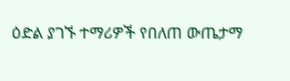ዕድል ያገኙ ተማሪዎች የበለጠ ውጤታማ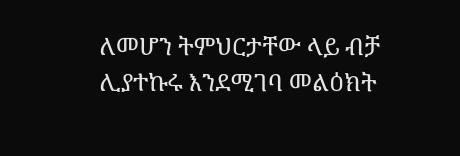ለመሆን ትምህርታቸው ላይ ብቻ ሊያተኩሩ እንደሚገባ መልዕክት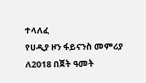ተላለፈ
የሀዲያ ዞን ፋይናንስ መምሪያ ለ2018 በጀት ዓመት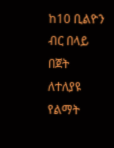ከ10 ቢልዮን ብር በላይ በጀት ለተለያዩ የልማት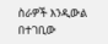ስራዎች እንዲውል በተገቢው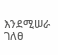እንደሚሠራ ገለፀ